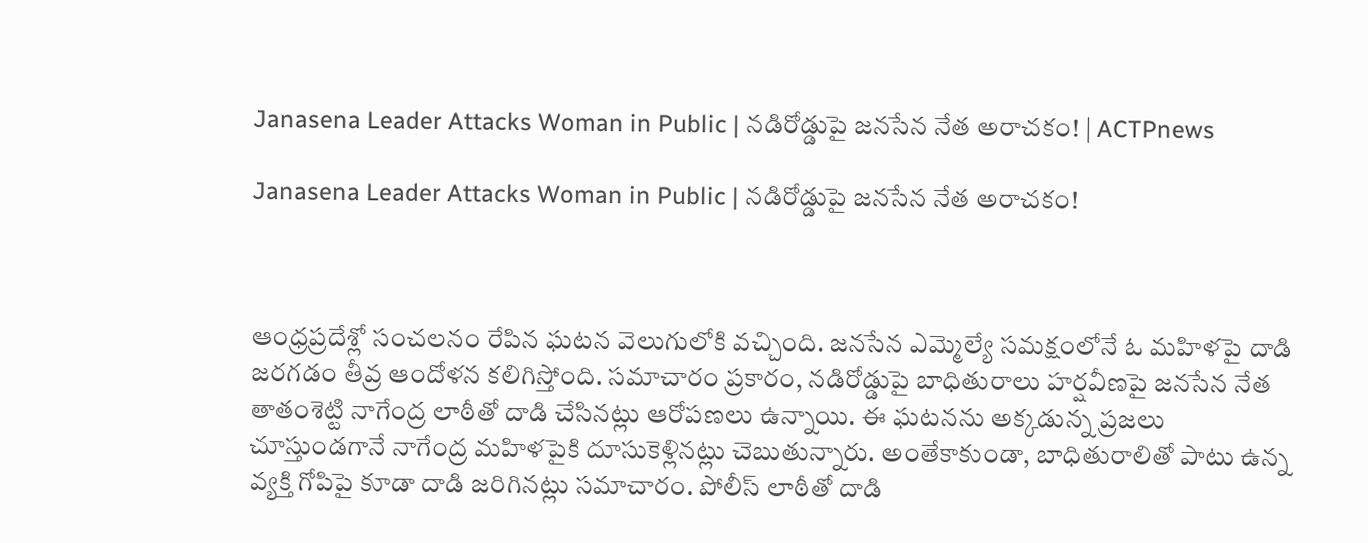Janasena Leader Attacks Woman in Public | నడిరోడ్డుపై జనసేన నేత అరాచకం! | ACTPnews

Janasena Leader Attacks Woman in Public | నడిరోడ్డుపై జనసేన నేత అరాచకం!



ఆంధ్రప్రదేశ్లో సంచలనం రేపిన ఘటన వెలుగులోకి వచ్చింది. జనసేన ఎమ్మెల్యే సమక్షంలోనే ఓ మహిళపై దాడి జరగడం తీవ్ర ఆందోళన కలిగిస్తోంది. సమాచారం ప్రకారం, నడిరోడ్డుపై బాధితురాలు హర్షవీణపై జనసేన నేత తాతంశెట్టి నాగేంద్ర లాఠీతో దాడి చేసినట్లు ఆరోపణలు ఉన్నాయి. ఈ ఘటనను అక్కడున్న ప్రజలు చూస్తుండగానే నాగేంద్ర మహిళపైకి దూసుకెళ్లినట్లు చెబుతున్నారు. అంతేకాకుండా, బాధితురాలితో పాటు ఉన్న వ్యక్తి గోపిపై కూడా దాడి జరిగినట్లు సమాచారం. పోలీస్ లాఠీతో దాడి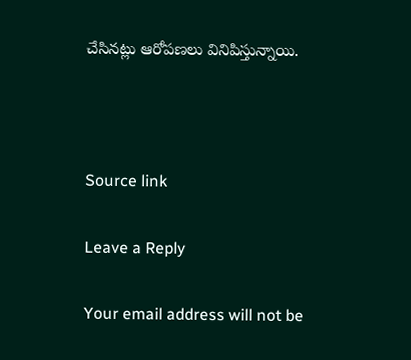చేసినట్లు ఆరోపణలు వినిపిస్తున్నాయి.



Source link

Leave a Reply

Your email address will not be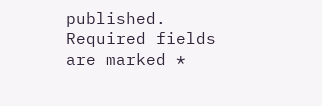published. Required fields are marked *